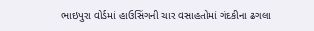ભાઇપુરા વોર્ડમાં હાઉસિંગની ચાર વસાહતોમાં ગંદકીના ઢગલા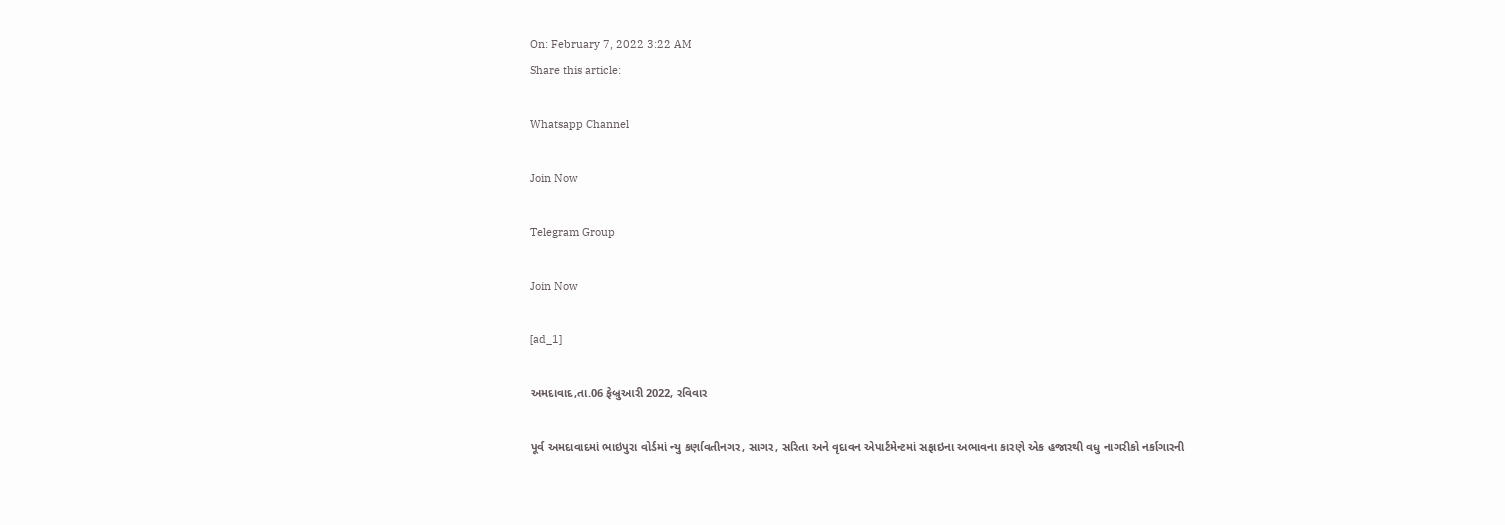On: February 7, 2022 3:22 AM
Share this article:

Whatsapp Channel

Join Now

Telegram Group

Join Now

[ad_1]

અમદાવાદ,તા.06 ફેબ્રુઆરી 2022, રવિવાર

પૂર્વ અમદાવાદમાં ભાઇપુરા વોર્ડમાં ન્યુ કર્ણાવતીનગર, સાગર, સરિતા અને વૃદાવન એપાર્ટમેન્ટમાં સફાઇના અભાવના કારણે એક હજારથી વધુ નાગરીકો નર્કાગારની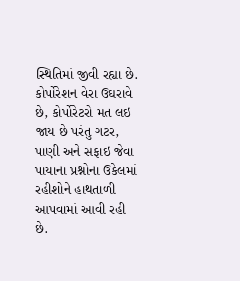સ્થિતિમાં જીવી રહ્યા છે. કોર્પોરેશન વેરા ઉઘરાવે છે, કોર્પોરેટરો મત લઇ જાય છે પરંતુ ગટર, પાણી અને સફાઇ જેવા પાયાના પ્રશ્નોના ઉકેલમાં રહીશોને હાથતાળી આપવામાં આવી રહી છે.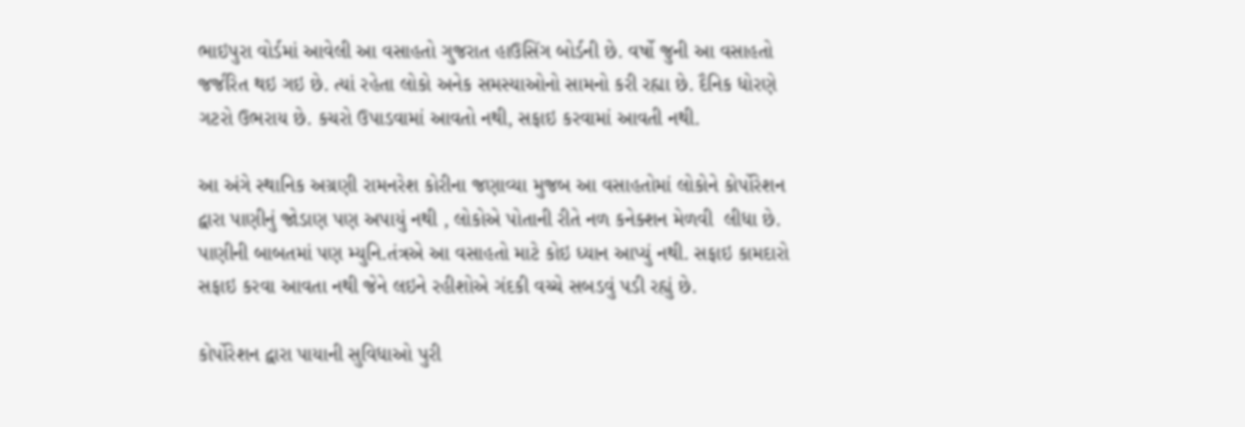ભાઇપુરા વોર્ડમાં આવેલી આ વસાહતો ગુજરાત હાઉસિંગ બોર્ડની છે. વર્ષો જુની આ વસાહતો જર્જરિત થઇ ગઇ છે. ત્યાં રહેતા લોકો અનેક સમસ્યાઓનો સામનો કરી રહ્યા છે. દૈનિક ધોરણે ગટરો ઉભરાય છે. કચરો ઉપાડવામાં આવતો નથી, સફાઇ કરવામાં આવતી નથી.

આ અંગે સ્થાનિક અગ્રણી રામનરેશ કોરીના જણાવ્યા મુજબ આ વસાહતોમાં લોકોને કોર્પોરેશન દ્વારા પાણીનું જોડાણ પણ અપાયું નથી , લોકોએ પોતાની રીતે નળ કનેક્શન મેળવી  લીધા છે. પાણીની બાબતમાં પણ મ્યુનિ.તંત્રએ આ વસાહતો માટે કોઇ ધ્યાન આપ્યું નથી. સફાઇ કામદારો સફાઇ કરવા આવતા નથી જેને લઇને રહીશોએ ગંદકી વચ્ચે સબડવું પડી રહ્યું છે.

કોર્પોરેશન દ્વારા પાયાની સુવિધાઓ પુરી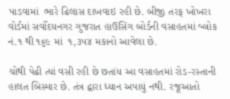પાડવામાં  ભારે ઢિલાસ દાખવાઇ રહી છે. બીજી તરફ ખોખરા વોર્ડમાં સર્વોદયનગર ગુજરાત હાઉસિંગ બોર્ડની વસાહતમાં બ્લોક નં.૧ થી ૧૬૯ માં  ૧,૩૫૪ મકાનો આવેલા છે.

ચોથી પેઢી ત્યાં વસી રહી છે છતાંય આ વસાહતમાં રોડ-રસ્તાની હાલત બિસ્માર છે. તંત્ર દ્વારા ધ્યાન અપાયું નથી. રજૂઆતો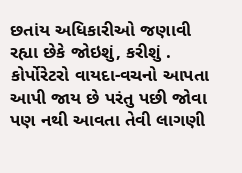છતાંય અધિકારીઓ જણાવી રહ્યા છેકે જોઇશું, કરીશું . કોર્પોરેટરો વાયદા-વચનો આપતા આપી જાય છે પરંતુ પછી જોવા પણ નથી આવતા તેવી લાગણી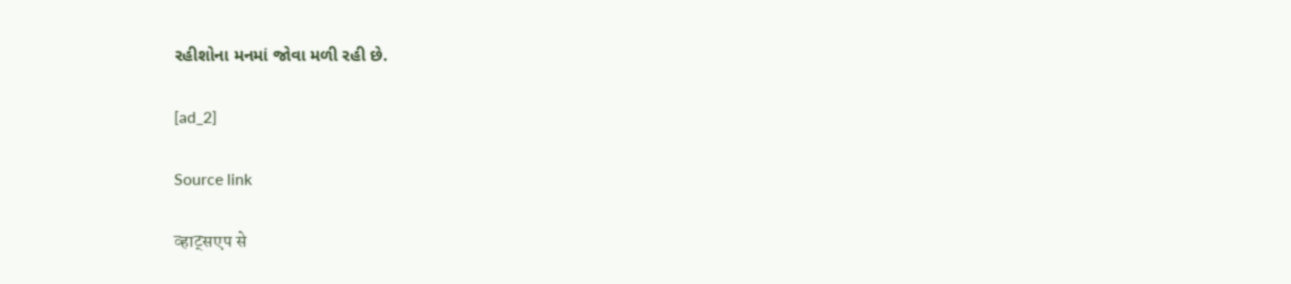રહીશોના મનમાં જોવા મળી રહી છે.

[ad_2]

Source link

व्हाट्सएप से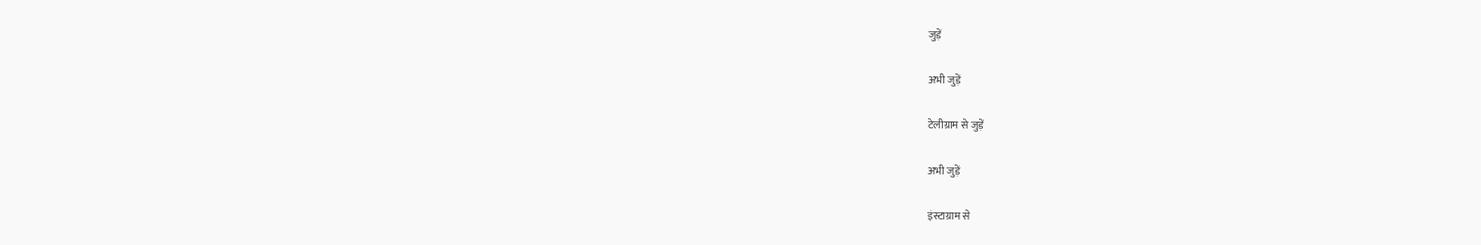जुड़ें

अभी जुड़ें

टेलीग्राम से जुड़ें

अभी जुड़ें

इंस्टाग्राम से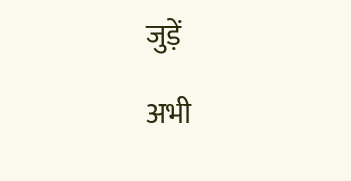जुड़ें

अभी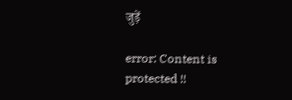जुड़ें

error: Content is protected !!